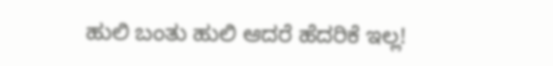ಹುಲಿ ಬಂತು ಹುಲಿ ಆದರೆ ಹೆದರಿಕೆ ಇಲ್ಲ!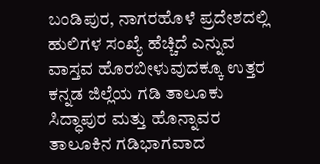ಬಂಡಿಪುರ, ನಾಗರಹೊಳೆ ಪ್ರದೇಶದಲ್ಲಿ ಹುಲಿಗಳ ಸಂಖ್ಯೆ ಹೆಚ್ಚಿದೆ ಎನ್ನುವ ವಾಸ್ತವ ಹೊರಬೀಳುವುದಕ್ಕೂ ಉತ್ತರ ಕನ್ನಡ ಜಿಲ್ಲೆಯ ಗಡಿ ತಾಲೂಕು ಸಿದ್ಧಾಪುರ ಮತ್ತು ಹೊನ್ನಾವರ ತಾಲೂಕಿನ ಗಡಿಭಾಗವಾದ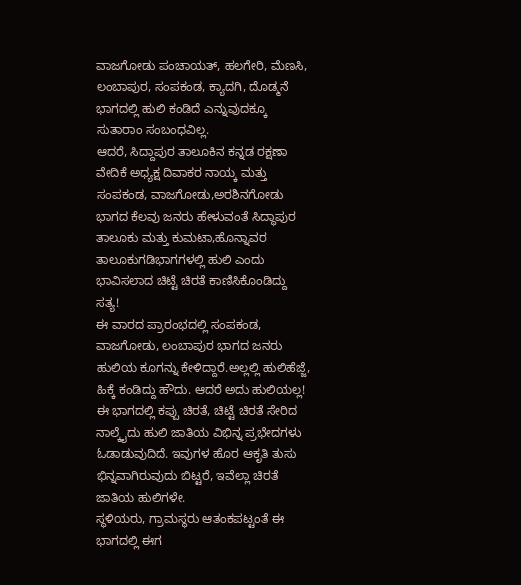ವಾಜಗೋಡು ಪಂಚಾಯತ್, ಹಲಗೇರಿ, ಮೆಣಸಿ, ಲಂಬಾಪುರ, ಸಂಪಕಂಡ, ಕ್ಯಾದಗಿ, ದೊಡ್ಮನೆ ಭಾಗದಲ್ಲಿ ಹುಲಿ ಕಂಡಿದೆ ಎನ್ನುವುದಕ್ಕೂ ಸುತಾರಾಂ ಸಂಬಂಧವಿಲ್ಲ.
ಆದರೆ, ಸಿದ್ದಾಪುರ ತಾಲೂಕಿನ ಕನ್ನಡ ರಕ್ಷಣಾ ವೇದಿಕೆ ಅಧ್ಯಕ್ಷ ದಿವಾಕರ ನಾಯ್ಕ ಮತ್ತು ಸಂಪಕಂಡ, ವಾಜಗೋಡು,ಅರಶಿನಗೋಡು ಭಾಗದ ಕೆಲವು ಜನರು ಹೇಳುವಂತೆ ಸಿದ್ಧಾಪುರ ತಾಲೂಕು ಮತ್ತು ಕುಮಟಾ,ಹೊನ್ನಾವರ ತಾಲೂಕುಗಡಿಭಾಗಗಳಲ್ಲಿ ಹುಲಿ ಎಂದು ಭಾವಿಸಲಾದ ಚಿಟ್ಟೆ ಚಿರತೆ ಕಾಣಿಸಿಕೊಂಡಿದ್ದು ಸತ್ಯ!
ಈ ವಾರದ ಪ್ರಾರಂಭದಲ್ಲಿ ಸಂಪಕಂಡ, ವಾಜಗೋಡು, ಲಂಬಾಪುರ ಭಾಗದ ಜನರು ಹುಲಿಯ ಕೂಗನ್ನು ಕೇಳಿದ್ದಾರೆ.ಅಲ್ಲಲ್ಲಿ ಹುಲಿಹೆಜ್ಜೆ, ಹಿಕ್ಕೆ ಕಂಡಿದ್ದು ಹೌದು. ಆದರೆ ಅದು ಹುಲಿಯಲ್ಲ!
ಈ ಭಾಗದಲ್ಲಿ ಕಪ್ಪು ಚಿರತೆ, ಚಿಟ್ಟೆ ಚಿರತೆ ಸೇರಿದ ನಾಲ್ಕೈದು ಹುಲಿ ಜಾತಿಯ ವಿಭಿನ್ನ ಪ್ರಭೇದಗಳು ಓಡಾಡುವುದಿದೆ. ಇವುಗಳ ಹೊರ ಆಕೃತಿ ತುಸು ಭಿನ್ನವಾಗಿರುವುದು ಬಿಟ್ಟರೆ, ಇವೆಲ್ಲಾ ಚಿರತೆ ಜಾತಿಯ ಹುಲಿಗಳೇ.
ಸ್ಥಳಿಯರು, ಗ್ರಾಮಸ್ಥರು ಆತಂಕಪಟ್ಟಂತೆ ಈ ಭಾಗದಲ್ಲಿ ಈಗ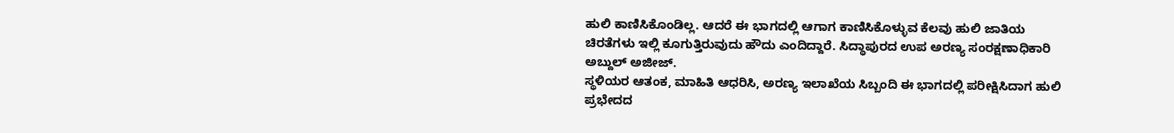ಹುಲಿ ಕಾಣಿಸಿಕೊಂಡಿಲ್ಲ. ಆದರೆ ಈ ಭಾಗದಲ್ಲಿ ಆಗಾಗ ಕಾಣಿಸಿಕೊಳ್ಳುವ ಕೆಲವು ಹುಲಿ ಜಾತಿಯ ಚಿರತೆಗಳು ಇಲ್ಲಿ ಕೂಗುತ್ತಿರುವುದು ಹೌದು ಎಂದಿದ್ದಾರೆ. ಸಿದ್ಧಾಪುರದ ಉಪ ಅರಣ್ಯ ಸಂರಕ್ಷಣಾಧಿಕಾರಿ ಅಬ್ದುಲ್ ಅಜೀಜ್.
ಸ್ಥಳಿಯರ ಆತಂಕ, ಮಾಹಿತಿ ಆಧರಿಸಿ, ಅರಣ್ಯ ಇಲಾಖೆಯ ಸಿಬ್ಬಂದಿ ಈ ಭಾಗದಲ್ಲಿ ಪರೀಕ್ಷಿಸಿದಾಗ ಹುಲಿ ಪ್ರಭೇದದ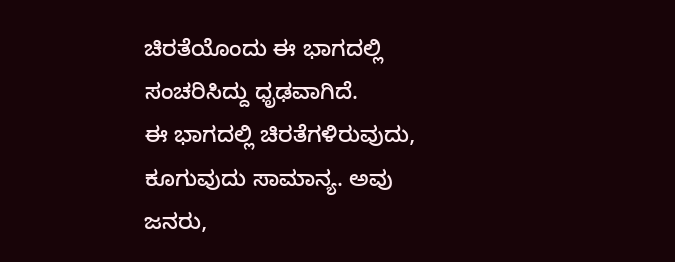ಚಿರತೆಯೊಂದು ಈ ಭಾಗದಲ್ಲಿ ಸಂಚರಿಸಿದ್ದು ಧೃಢವಾಗಿದೆ.
ಈ ಭಾಗದಲ್ಲಿ ಚಿರತೆಗಳಿರುವುದು, ಕೂಗುವುದು ಸಾಮಾನ್ಯ. ಅವು ಜನರು,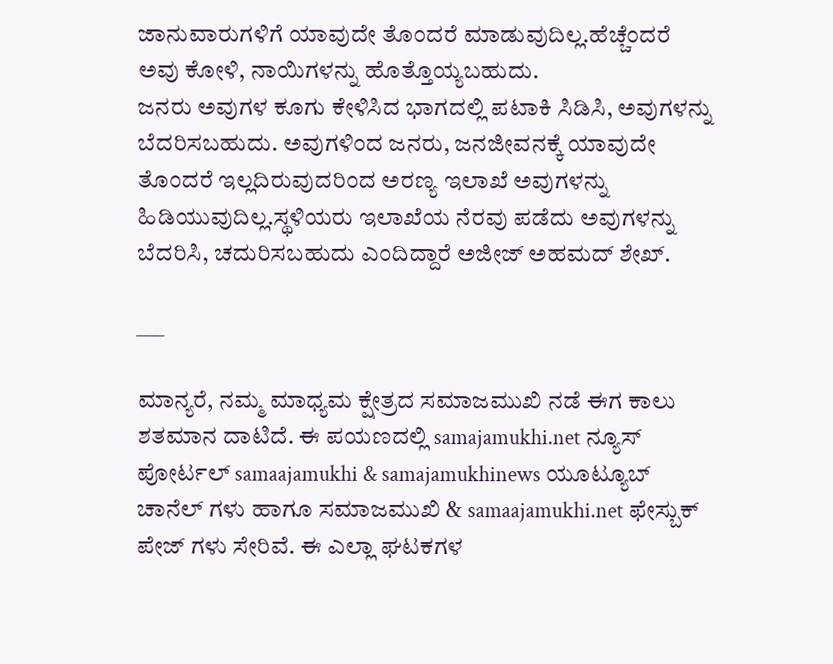ಜಾನುವಾರುಗಳಿಗೆ ಯಾವುದೇ ತೊಂದರೆ ಮಾಡುವುದಿಲ್ಲ.ಹೆಚ್ಚೆಂದರೆ ಅವು ಕೋಳಿ, ನಾಯಿಗಳನ್ನು ಹೊತ್ತೊಯ್ಯಬಹುದು.
ಜನರು ಅವುಗಳ ಕೂಗು ಕೇಳಿಸಿದ ಭಾಗದಲ್ಲಿ ಪಟಾಕಿ ಸಿಡಿಸಿ, ಅವುಗಳನ್ನು ಬೆದರಿಸಬಹುದು. ಅವುಗಳಿಂದ ಜನರು, ಜನಜೀವನಕ್ಕೆ ಯಾವುದೇ ತೊಂದರೆ ಇಲ್ಲದಿರುವುದರಿಂದ ಅರಣ್ಯ ಇಲಾಖೆ ಅವುಗಳನ್ನು ಹಿಡಿಯುವುದಿಲ್ಲ.ಸ್ಥಳಿಯರು ಇಲಾಖೆಯ ನೆರವು ಪಡೆದು ಅವುಗಳನ್ನು ಬೆದರಿಸಿ, ಚದುರಿಸಬಹುದು ಎಂದಿದ್ದಾರೆ ಅಜೀಜ್ ಅಹಮದ್ ಶೇಖ್.

___

ಮಾನ್ಯರೆ, ನಮ್ಮ ಮಾಧ್ಯಮ ಕ್ಷೇತ್ರದ ಸಮಾಜಮುಖಿ ನಡೆ ಈಗ ಕಾಲು ಶತಮಾನ ದಾಟಿದೆ. ಈ ಪಯಣದಲ್ಲಿ samajamukhi.net ನ್ಯೂಸ್ ಪೋರ್ಟಲ್ samaajamukhi & samajamukhinews ಯೂಟ್ಯೂಬ್ ಚಾನೆಲ್ ಗಳು ಹಾಗೂ ಸಮಾಜಮುಖಿ & samaajamukhi.net ಫೇಸ್ಬುಕ್ ಪೇಜ್ ಗಳು ಸೇರಿವೆ. ಈ ಎಲ್ಲಾ ಘಟಕಗಳ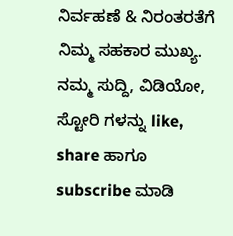ನಿರ್ವಹಣೆ & ನಿರಂತರತೆಗೆ ನಿಮ್ಮ ಸಹಕಾರ ಮುಖ್ಯ. ನಮ್ಮ ಸುದ್ದಿ, ವಿಡಿಯೋ, ಸ್ಟೋರಿ ಗಳನ್ನು like, share ಹಾಗೂ subscribe ಮಾಡಿ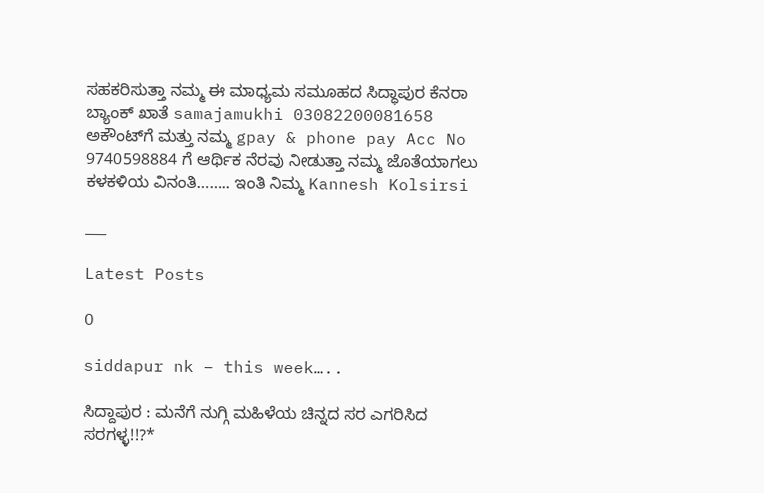ಸಹಕರಿಸುತ್ತಾ ನಮ್ಮ ಈ ಮಾಧ್ಯಮ ಸಮೂಹದ ಸಿದ್ಧಾಪುರ ಕೆನರಾ ಬ್ಯಾಂಕ್ ಖಾತೆ samajamukhi 03082200081658 ಅಕೌಂಟ್‌ಗೆ ಮತ್ತು ನಮ್ಮ gpay & phone pay Acc No 9740598884 ಗೆ ಆರ್ಥಿಕ ನೆರವು ನೀಡುತ್ತಾ ನಮ್ಮ ಜೊತೆಯಾಗಲು ಕಳಕಳಿಯ ವಿನಂತಿ…….. ಇಂತಿ ನಿಮ್ಮ Kannesh Kolsirsi

___

Latest Posts

O

siddapur nk – this week…..

ಸಿದ್ದಾಪುರ : ಮನೆಗೆ ನುಗ್ಗಿ ಮಹಿಳೆಯ ಚಿನ್ನದ ಸರ ಎಗರಿಸಿದ ಸರಗಳ್ಳ!!?*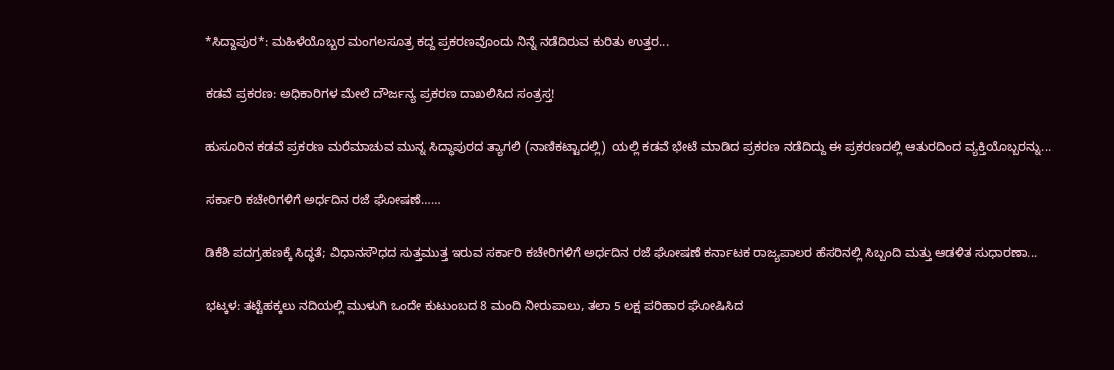*ಸಿದ್ದಾಪುರ*: ಮಹಿಳೆಯೊಬ್ಬರ ಮಂಗಲಸೂತ್ರ ಕದ್ದ ಪ್ರಕರಣವೊಂದು ನಿನ್ನೆ ನಡೆದಿರುವ ಕುರಿತು ಉತ್ತರ...

ಕಡವೆ ಪ್ರಕರಣ: ಅಧಿಕಾರಿಗಳ ಮೇಲೆ ದೌರ್ಜನ್ಯ ಪ್ರಕರಣ ದಾಖಲಿಸಿದ ಸಂತ್ರಸ್ತ!

ಹುಸೂರಿನ ಕಡವೆ ಪ್ರಕರಣ ಮರೆಮಾಚುವ ಮುನ್ನ ಸಿದ್ಧಾಪುರದ ತ್ಯಾಗಲಿ (ನಾಣಿಕಟ್ಟಾದಲ್ಲಿ)  ಯಲ್ಲಿ ಕಡವೆ ಭೇಟೆ ಮಾಡಿದ ಪ್ರಕರಣ ನಡೆದಿದ್ದು ಈ ಪ್ರಕರಣದಲ್ಲಿ ಆತುರದಿಂದ ವ್ಯಕ್ತಿಯೊಬ್ಬರನ್ನು...

ಸರ್ಕಾರಿ ಕಚೇರಿಗಳಿಗೆ ಅರ್ಧದಿನ ರಜೆ ಘೋಷಣೆ……

ಡಿಕೆಶಿ ಪದಗ್ರಹಣಕ್ಕೆ ಸಿದ್ಧತೆ; ವಿಧಾನಸೌಧದ ಸುತ್ತಮುತ್ತ ಇರುವ ಸರ್ಕಾರಿ ಕಚೇರಿಗಳಿಗೆ ಅರ್ಧದಿನ ರಜೆ ಘೋಷಣೆ ಕರ್ನಾಟಕ ರಾಜ್ಯಪಾಲರ ಹೆಸರಿನಲ್ಲಿ ಸಿಬ್ಬಂದಿ ಮತ್ತು ಆಡಳಿತ ಸುಧಾರಣಾ...

ಭಟ್ಕಳ: ತಟ್ಟೆಹಕ್ಕಲು ನದಿಯಲ್ಲಿ ಮುಳುಗಿ ಒಂದೇ ಕುಟುಂಬದ 8 ಮಂದಿ ನೀರುಪಾಲು, ತಲಾ 5 ಲಕ್ಷ ಪರಿಹಾರ ಘೋಷಿಸಿದ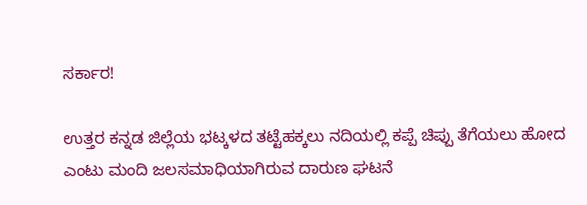ಸರ್ಕಾರ!

ಉತ್ತರ ಕನ್ನಡ ಜಿಲ್ಲೆಯ ಭಟ್ಕಳದ ತಟ್ಟೆಹಕ್ಕಲು ನದಿಯಲ್ಲಿ ಕಪ್ಪೆ ಚಿಪ್ಪು ತೆಗೆಯಲು ಹೋದ ಎಂಟು ಮಂದಿ ಜಲಸಮಾಧಿಯಾಗಿರುವ ದಾರುಣ ಘಟನೆ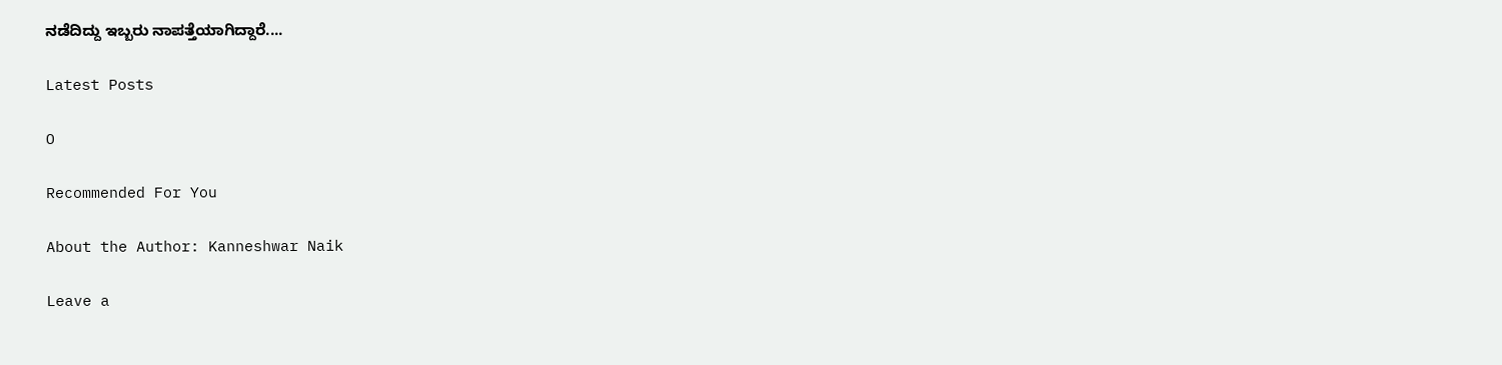ನಡೆದಿದ್ದು ಇಬ್ಬರು ನಾಪತ್ತೆಯಾಗಿದ್ದಾರೆ....

Latest Posts

O

Recommended For You

About the Author: Kanneshwar Naik

Leave a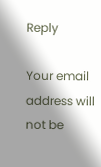Reply

Your email address will not be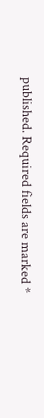published. Required fields are marked *